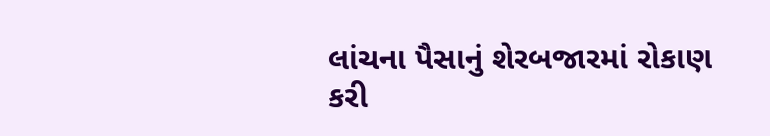લાંચના પૈસાનું શેરબજારમાં રોકાણ કરી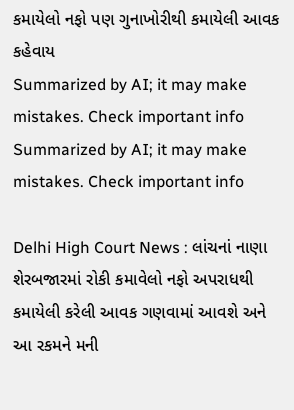કમાયેલો નફો પણ ગુનાખોરીથી કમાયેલી આવક કહેવાય
Summarized by AI; it may make mistakes. Check important info
Summarized by AI; it may make mistakes. Check important info

Delhi High Court News : લાંચનાં નાણા શેરબજારમાં રોકી કમાવેલો નફો અપરાધથી કમાયેલી કરેલી આવક ગણવામાં આવશે અને આ રકમને મની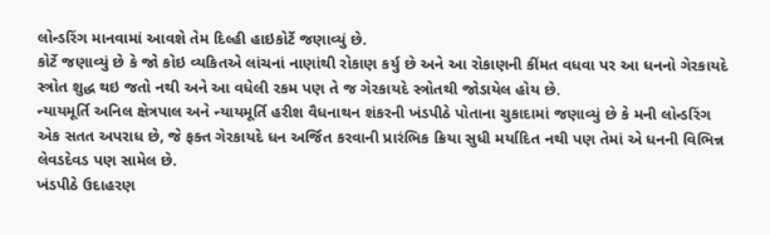લોન્ડરિંગ માનવામાં આવશે તેમ દિલ્હી હાઇકોર્ટે જણાવ્યું છે.
કોર્ટે જણાવ્યું છે કે જો કોઇ વ્યકિતએ લાંચનાં નાણાંથી રોકાણ કર્યુ છે અને આ રોકાણની કીંમત વધવા પર આ ધનનો ગેરકાયદે સ્ત્રોત શુદ્ધ થઇ જતો નથી અને આ વધેલી રકમ પણ તે જ ગેરકાયદે સ્ત્રોતથી જોડાયેલ હોય છે.
ન્યાયમૂર્તિ અનિલ ક્ષેત્રપાલ અને ન્યાયમૂર્તિ હરીશ વૈધનાથન શંકરની ખંડપીઠે પોતાના ચુકાદામાં જણાવ્યું છે કે મની લોન્ડરિંગ એક સતત અપરાધ છે, જે ફક્ત ગેરકાયદે ધન અર્જિત કરવાની પ્રારંભિક ક્રિયા સુધી મર્યાદિત નથી પણ તેમાં એ ધનની વિભિન્ન લેવડદેવડ પણ સામેલ છે.
ખંડપીઠે ઉદાહરણ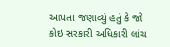આપતા જણાવ્યું હતું કે જો કોઇ સરકારી અધિકારી લાંચ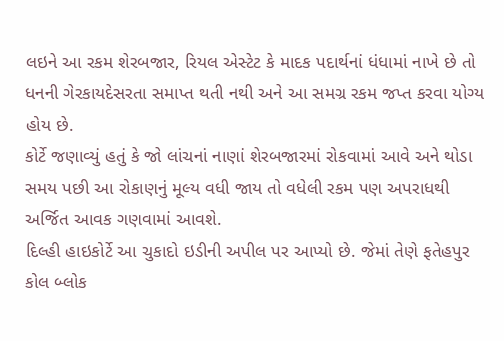લઇને આ રકમ શેરબજાર, રિયલ એસ્ટેટ કે માદક પદાર્થનાં ધંધામાં નાખે છે તો ધનની ગેરકાયદેસરતા સમાપ્ત થતી નથી અને આ સમગ્ર રકમ જપ્ત કરવા યોગ્ય હોય છે.
કોર્ટે જણાવ્યું હતું કે જો લાંચનાં નાણાં શેરબજારમાં રોકવામાં આવે અને થોડા સમય પછી આ રોકાણનું મૂલ્ય વધી જાય તો વધેલી રકમ પણ અપરાધથી અર્જિત આવક ગણવામાં આવશે.
દિલ્હી હાઇકોર્ટે આ ચુકાદો ઇડીની અપીલ પર આપ્યો છે. જેમાં તેણે ફતેહપુર કોલ બ્લોક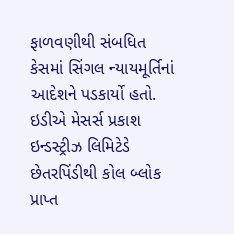ફાળવણીથી સંબધિત કેસમાં સિંગલ ન્યાયમૂર્તિનાં આદેશને પડકાર્યો હતો.
ઇડીએ મેસર્સ પ્રકાશ ઇન્ડસ્ટ્રીઝ લિમિટેડે છેતરપિંડીથી કોલ બ્લોક પ્રાપ્ત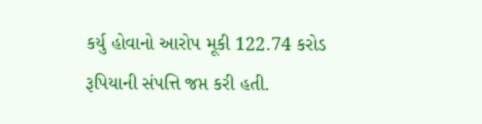કર્યુ હોવાનો આરોપ મૂકી 122.74 કરોડ રૂપિયાની સંપત્તિ જપ્ત કરી હતી.